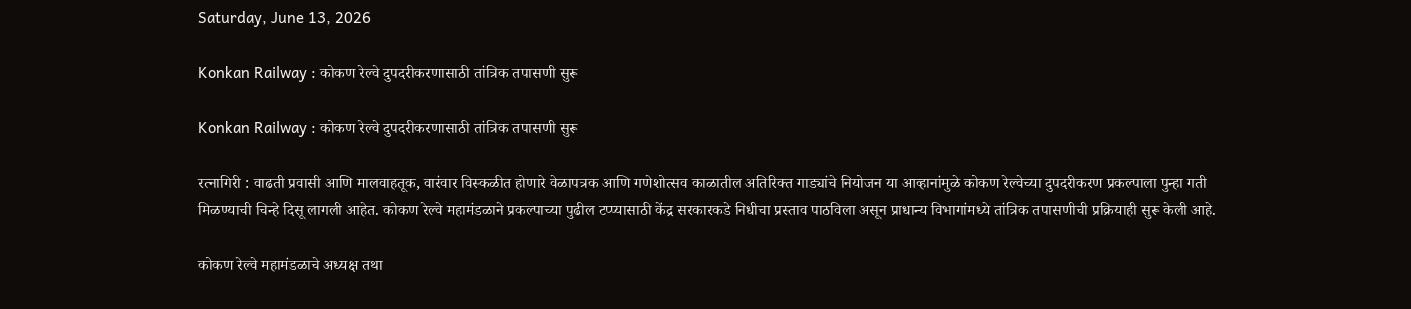Saturday, June 13, 2026

Konkan Railway : कोकण रेल्वे दुपदरीकरणासाठी तांत्रिक तपासणी सुरू

Konkan Railway : कोकण रेल्वे दुपदरीकरणासाठी तांत्रिक तपासणी सुरू

रत्नागिरी : वाढती प्रवासी आणि मालवाहतूक, वारंवार विस्कळीत होणारे वेळापत्रक आणि गणेशोत्सव काळातील अतिरिक्त गाड्यांचे नियोजन या आव्हानांमुळे कोकण रेल्वेच्या दुपदरीकरण प्रकल्पाला पुन्हा गती मिळण्याची चिन्हे दिसू लागली आहेत. कोकण रेल्वे महामंडळाने प्रकल्पाच्या पुढील टप्प्यासाठी केंद्र सरकारकडे निधीचा प्रस्ताव पाठविला असून प्राधान्य विभागांमध्ये तांत्रिक तपासणीची प्रक्रियाही सुरू केली आहे.

कोकण रेल्वे महामंडळाचे अध्यक्ष तथा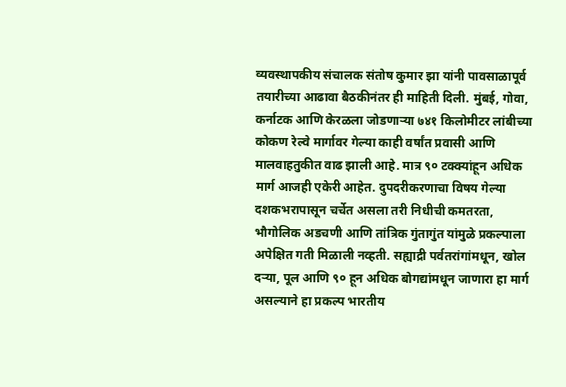व्यवस्थापकीय संचालक संतोष कुमार झा यांनी पावसाळापूर्व तयारीच्या आढावा बैठकीनंतर ही माहिती दिली. मुंबई, गोवा, कर्नाटक आणि केरळला जोडणाऱ्या ७४१ किलोमीटर लांबीच्या कोकण रेल्वे मार्गावर गेल्या काही वर्षांत प्रवासी आणि मालवाहतुकीत वाढ झाली आहे. मात्र ९० टक्क्यांहून अधिक मार्ग आजही एकेरी आहेत. दुपदरीकरणाचा विषय गेल्या दशकभरापासून चर्चेत असला तरी निधीची कमतरता, भौगोलिक अडचणी आणि तांत्रिक गुंतागुंत यांमुळे प्रकल्पाला अपेक्षित गती मिळाली नव्हती. सह्याद्री पर्वतरांगांमधून, खोल दऱ्या, पूल आणि ९० हून अधिक बोगद्यांमधून जाणारा हा मार्ग असल्याने हा प्रकल्प भारतीय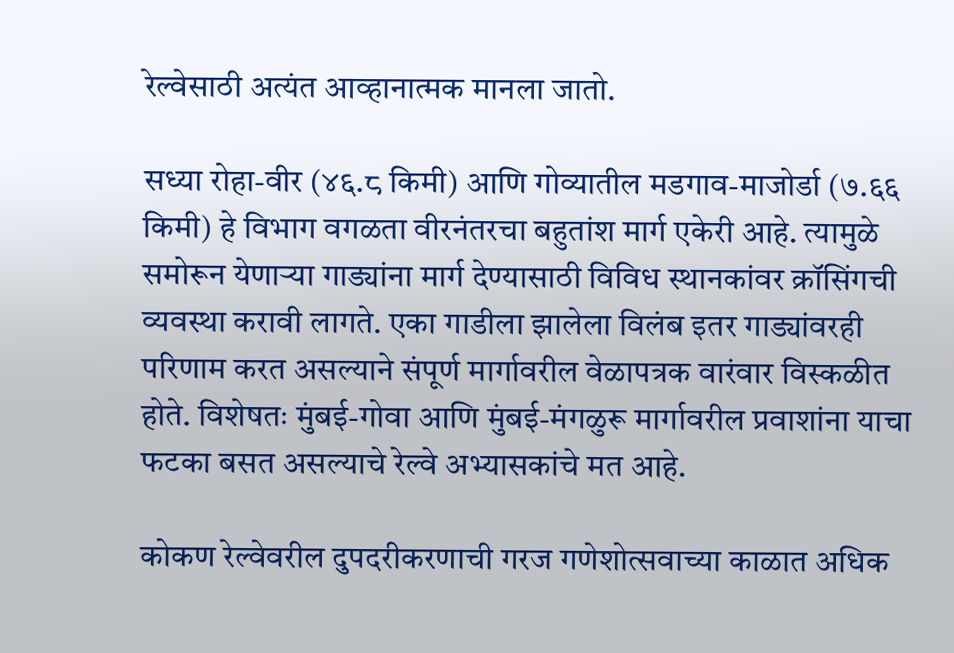रेल्वेसाठी अत्यंत आव्हानात्मक मानला जातो.

सध्या रोहा-वीर (४६.८ किमी) आणि गोव्यातील मडगाव-माजोर्डा (७.६६ किमी) हे विभाग वगळता वीरनंतरचा बहुतांश मार्ग एकेरी आहे. त्यामुळे समोरून येणाऱ्या गाड्यांना मार्ग देण्यासाठी विविध स्थानकांवर क्रॉसिंगची व्यवस्था करावी लागते. एका गाडीला झालेला विलंब इतर गाड्यांवरही परिणाम करत असल्याने संपूर्ण मार्गावरील वेळापत्रक वारंवार विस्कळीत होते. विशेषतः मुंबई-गोवा आणि मुंबई-मंगळुरू मार्गावरील प्रवाशांना याचा फटका बसत असल्याचे रेल्वे अभ्यासकांचे मत आहे.

कोकण रेल्वेवरील दुपदरीकरणाची गरज गणेशोत्सवाच्या काळात अधिक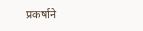प्रकर्षाने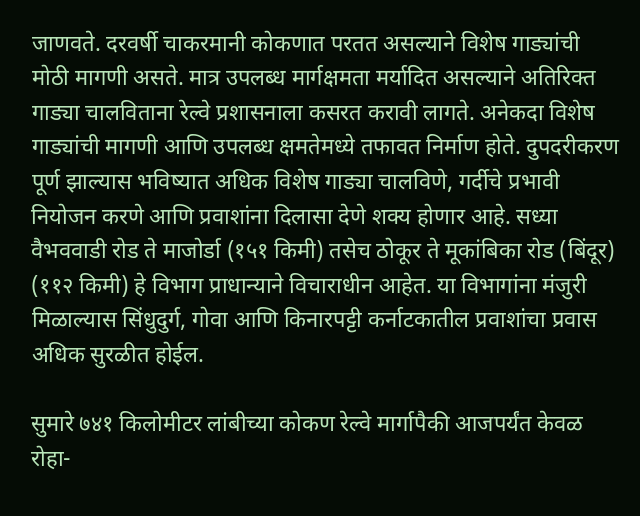जाणवते. दरवर्षी चाकरमानी कोकणात परतत असल्याने विशेष गाड्यांची मोठी मागणी असते. मात्र उपलब्ध मार्गक्षमता मर्यादित असल्याने अतिरिक्त गाड्या चालविताना रेल्वे प्रशासनाला कसरत करावी लागते. अनेकदा विशेष गाड्यांची मागणी आणि उपलब्ध क्षमतेमध्ये तफावत निर्माण होते. दुपदरीकरण पूर्ण झाल्यास भविष्यात अधिक विशेष गाड्या चालविणे, गर्दीचे प्रभावी नियोजन करणे आणि प्रवाशांना दिलासा देणे शक्य होणार आहे. सध्या वैभववाडी रोड ते माजोर्डा (१५१ किमी) तसेच ठोकूर ते मूकांबिका रोड (बिंदूर) (११२ किमी) हे विभाग प्राधान्याने विचाराधीन आहेत. या विभागांना मंजुरी मिळाल्यास सिंधुदुर्ग, गोवा आणि किनारपट्टी कर्नाटकातील प्रवाशांचा प्रवास अधिक सुरळीत होईल.

सुमारे ७४१ किलोमीटर लांबीच्या कोकण रेल्वे मार्गापैकी आजपर्यंत केवळ रोहा-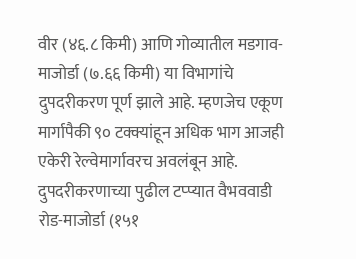वीर (४६.८ किमी) आणि गोव्यातील मडगाव-माजोर्डा (७.६६ किमी) या विभागांचे दुपदरीकरण पूर्ण झाले आहे. म्हणजेच एकूण मार्गापैकी ९० टक्क्यांहून अधिक भाग आजही एकेरी रेल्वेमार्गावरच अवलंबून आहे. दुपदरीकरणाच्या पुढील टप्प्यात वैभववाडी रोड-माजोर्डा (१५१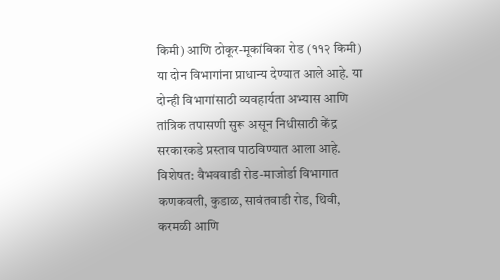किमी) आणि ठोकूर-मूकांबिका रोड (११२ किमी) या दोन विभागांना प्राधान्य देण्यात आले आहे. या दोन्ही विभागांसाठी व्यवहार्यता अभ्यास आणि तांत्रिक तपासणी सुरू असून निधीसाठी केंद्र सरकारकडे प्रस्ताव पाठविण्यात आला आहे. विशेषत: वैभववाडी रोड-माजोर्डा विभागात कणकवली, कुडाळ, सावंतवाडी रोड, थिवी, करमळी आणि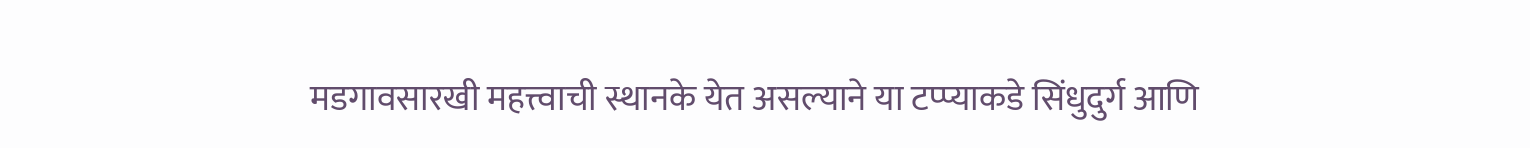मडगावसारखी महत्त्वाची स्थानके येत असल्याने या टप्प्याकडे सिंधुदुर्ग आणि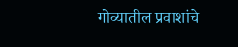गोव्यातील प्रवाशांचे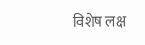विशेष लक्ष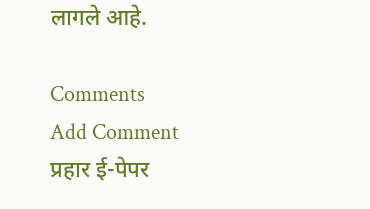लागले आहे.

Comments
Add Comment
प्रहार ई-पेपर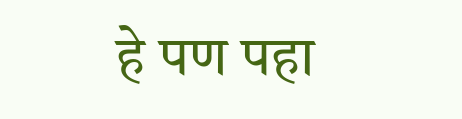हे पण पहा